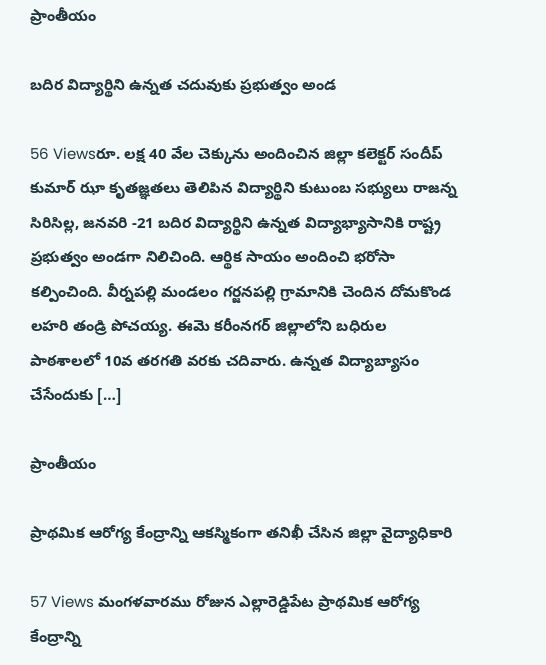ప్రాంతీయం

బదిర విద్యార్థిని ఉన్నత చదువుకు ప్రభుత్వం అండ

56 Viewsరూ. లక్ష 40 వేల చెక్కును అందించిన జిల్లా కలెక్టర్ సందీప్ కుమార్ ఝా కృతజ్ఞతలు తెలిపిన విద్యార్థిని కుటుంబ సభ్యులు రాజన్న సిరిసిల్ల, జనవరి -21 బదిర విద్యార్థిని ఉన్నత విద్యాభ్యాసానికి రాష్ట్ర ప్రభుత్వం అండగా నిలిచింది. ఆర్థిక సాయం అందించి భరోసా కల్పించింది. వీర్నపల్లి మండలం గర్జనపల్లి గ్రామానికి చెందిన దోమకొండ లహరి తండ్రి పోచయ్య. ఈమె కరీంనగర్ జిల్లాలోని బధిరుల పాఠశాలలో 10వ తరగతి వరకు చదివారు. ఉన్నత విద్యాబ్యాసం చేసేందుకు […]

ప్రాంతీయం

ప్రాథమిక ఆరోగ్య కేంద్రాన్ని ఆకస్మికంగా తనిఖీ చేసిన జిల్లా వైద్యాధికారి

57 Views మంగళవారము రోజున ఎల్లారెడ్డిపేట ప్రాథమిక ఆరోగ్య కేంద్రాన్ని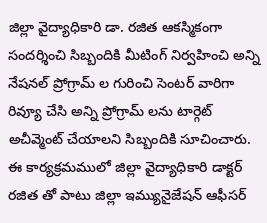జిల్లా వైద్యాధికారి డా. రజిత ఆకస్మికంగా సందర్శించి సిబ్బందికి మీటింగ్ నిర్వహించి అన్ని నేషనల్ ప్రోగ్రామ్ ల గురించి సెంటర్ వారిగా రివ్యూ చేసి అన్ని ప్రోగ్రామ్ లను టార్గెట్ అచీవ్మెంట్ చేయాలని సిబ్బందికి సూచించారు. ఈ కార్యక్రమములో జిల్లా వైద్యాధికారి డాక్టర్ రజిత తో పాటు జిల్లా ఇమ్యునైజేషన్ ఆఫీసర్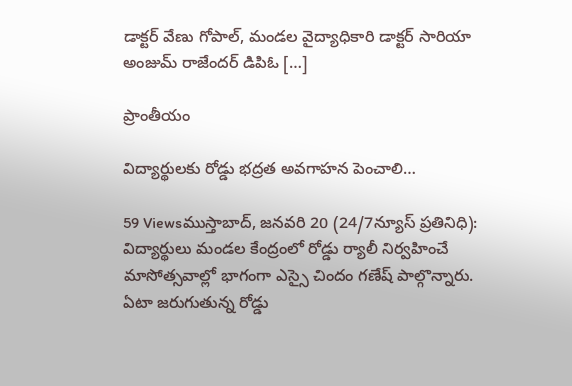డాక్టర్ వేణు గోపాల్, మండల వైద్యాధికారి డాక్టర్ సారియా అంజుమ్ రాజేందర్ డిపిఓ […]

ప్రాంతీయం

విద్యార్థులకు రోడ్డు భద్రత అవగాహన పెంచాలి…

59 Viewsముస్తాబాద్, జనవరి 20 (24/7న్యూస్ ప్రతినిధి): విద్యార్థులు మండల కేంద్రంలో రోడ్డు ర్యాలీ నిర్వహించే మాసోత్సవాల్లో భాగంగా ఎస్సై చిందం గణేష్ పాల్గొన్నారు. ఏటా జరుగుతున్న రోడ్డు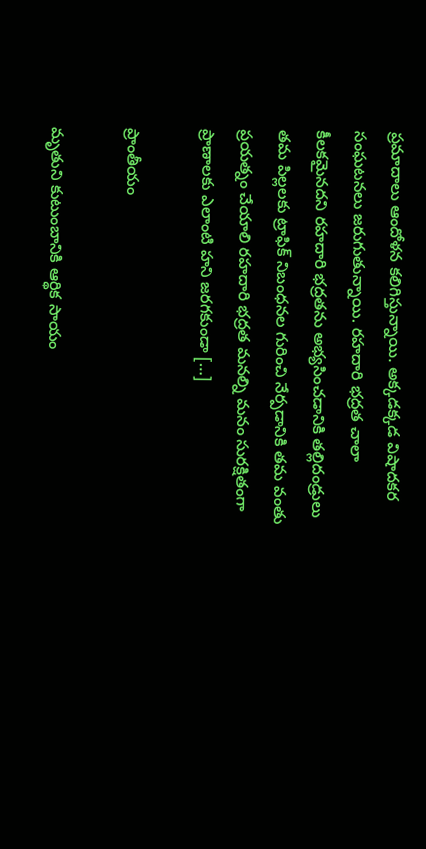ప్రమాదాలు ఆందోళన కలిగిస్తున్నాయి. అక్కడక్కడ విషాదకర సంఘటనలు జరుగుతున్నాయి. రహదారి భద్రత చాలా కీలకమైనదని రహదారి భద్రతను అభ్యసించడానికి తల్లిదండ్రులు తమ పిల్లలకు ట్రాఫిక్ నిబంధనల గురించి నేర్పడానికి తమ వంతు ప్రయత్నం చేయాలి రహదారి భద్రత మనల్ని మనం సురక్షితంగా ప్రాణాలకు ఎలాంటి హని జరగకుండా […]

ప్రాంతీయం

మృతుని కుటుంబానికి ఆర్థిక సాయం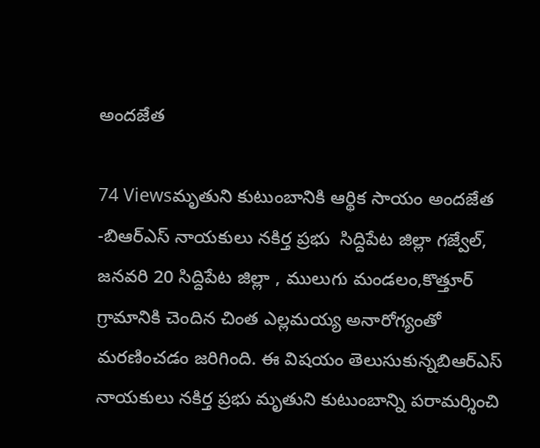అందజేత

74 Viewsమృతుని కుటుంబానికి ఆర్థిక సాయం అందజేత -బిఆర్ఎస్ నాయకులు నకిర్త ప్రభు  సిద్దిపేట జిల్లా గజ్వేల్, జనవరి 20 సిద్దిపేట జిల్లా , ములుగు మండలం,కొత్తూర్ గ్రామానికి చెందిన చింత ఎల్లమయ్య అనారోగ్యంతో మరణించడం జరిగింది. ఈ విషయం తెలుసుకున్నబిఆర్ఎస్ నాయకులు నకిర్త ప్రభు మృతుని కుటుంబాన్ని పరామర్శించి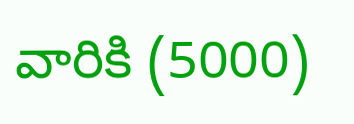వారికి (5000)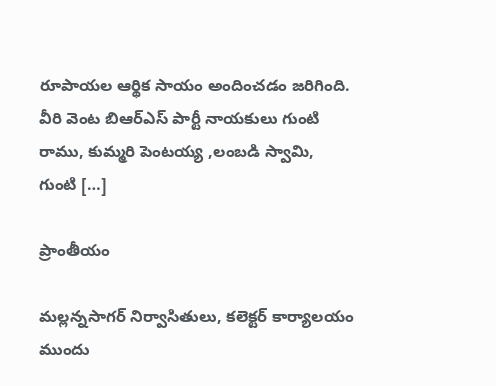రూపాయల ఆర్థిక సాయం అందించడం జరిగింది. వీరి వెంట బిఆర్ఎస్ పార్టీ నాయకులు గుంటి రాము, కుమ్మరి పెంటయ్య ,లంబడి స్వామి, గుంటి […]

ప్రాంతీయం

మల్లన్నసాగర్ నిర్వాసితులు, కలెక్టర్ కార్యాలయం ముందు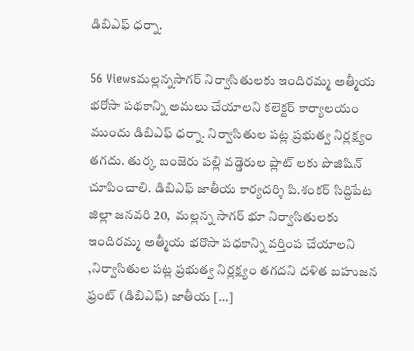డిబిఎఫ్ ధర్నా.

56 Viewsమల్లన్నసాగర్ నిర్వాసితులకు ఇందిరమ్మ అత్మీయ భరోసా పథకాన్ని అమలు చేయాలని కలెక్టర్ కార్యాలయం ముందు డిబిఎఫ్ ధర్నా. నిర్వాసితుల పట్ల ప్రభుత్వ నిర్లక్ష్యం తగదు. తుర్క బంజెరు పల్లి వడ్డెరుల ప్లాట్ లకు పొజిషిన్ చూపించాలి. డిబిఎఫ్ జాతీయ కార్యదర్శి పి.శంకర్ సిద్దిపేట జిల్లా జనవరి 20,  మల్లన్న సాగర్ భూ నిర్వాసితులకు ఇందిరమ్మ అత్మీయ భరొసా పధకాన్ని వర్తింప చేయాలని ,నిర్వాసితుల పట్ల ప్రభుత్వ నిర్లక్ష్యం తగదని దళిత బహుజన ఫ్రంట్ (డిబిఎఫ్) జాతీయ […]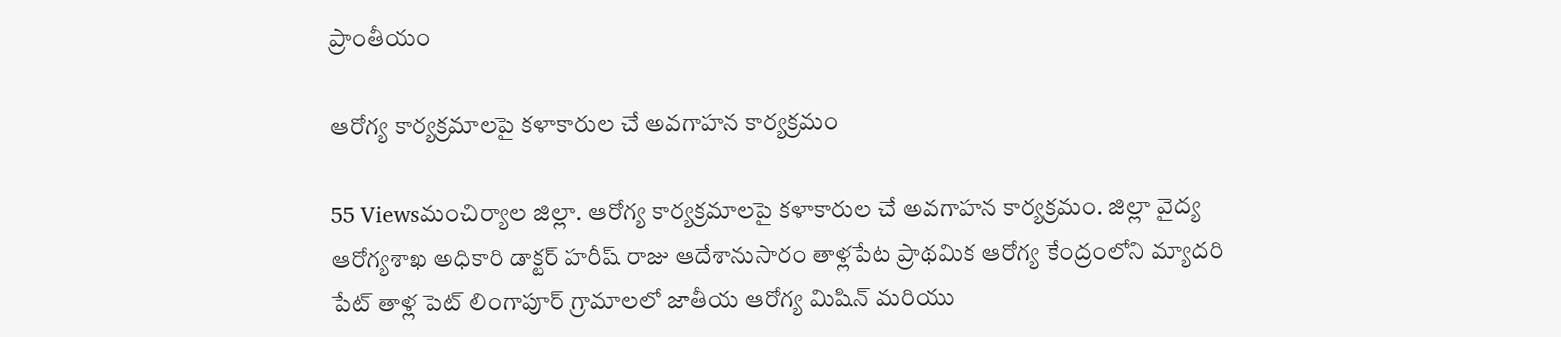ప్రాంతీయం

ఆరోగ్య కార్యక్రమాలపై కళాకారుల చే అవగాహన కార్యక్రమం

55 Viewsమంచిర్యాల జిల్లా. ఆరోగ్య కార్యక్రమాలపై కళాకారుల చే అవగాహన కార్యక్రమం. జిల్లా వైద్య ఆరోగ్యశాఖ అధికారి డాక్టర్ హరీష్ రాజు ఆదేశానుసారం తాళ్లపేట ప్రాథమిక ఆరోగ్య కేంద్రంలోని మ్యాదరి పేట్ తాళ్ల పెట్ లింగాపూర్ గ్రామాలలో జాతీయ ఆరోగ్య మిషిన్ మరియు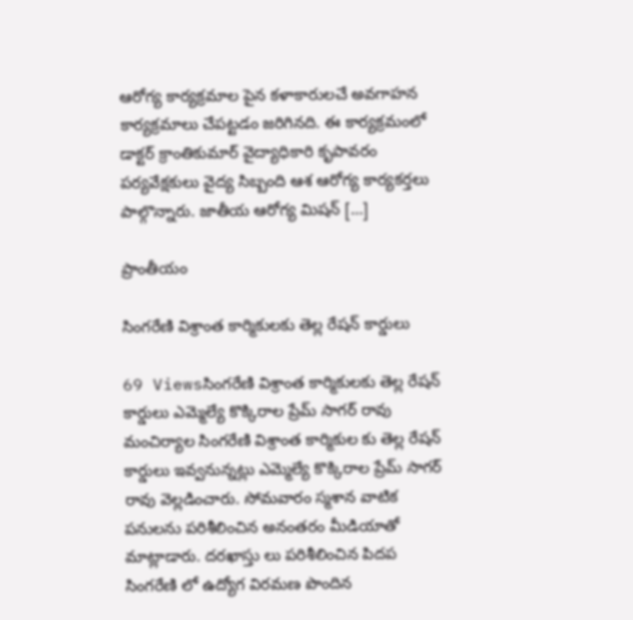ఆరోగ్య కార్యక్రమాల పైన కళాకారులచే అవగాహన కార్యక్రమాలు చేపట్టడం జరిగినది. ఈ కార్యక్రమంలో డాక్టర్ క్రాంతికుమార్ వైద్యాధికారి కృపావరం పర్యవేక్షకులు వైద్య సిబ్బంది ఆశ ఆరోగ్య కార్యకర్తలు పాల్గొన్నారు. జాతీయ ఆరోగ్య మిషన్ […]

ప్రాంతీయం

సింగరేణి విశ్రాంత కార్మికులకు తెల్ల రేషన్ కార్డులు

69 Viewsసింగరేణి విశ్రాంత కార్మికులకు తెల్ల రేషన్ కార్డులు ఎమ్మెల్యే కొక్కిరాల ప్రేమ్ సాగర్ రావు మంచిర్యాల సింగరేణి విశ్రాంత కార్మికుల కు తెల్ల రేషన్ కార్డులు ఇవ్వనున్నట్లు ఎమ్మెల్యే కొక్కిరాల ప్రేమ్ సాగర్ రావు వెల్లడించారు. సోమవారం స్మశాన వాటిక పనులను పరిశీలించిన అనంతరం మీడియాతో మాట్లాడారు. దరఖాస్తు లు పరిశీలించిన పిదప సింగరేణి లో ఉద్యోగ విరమణ పొందిన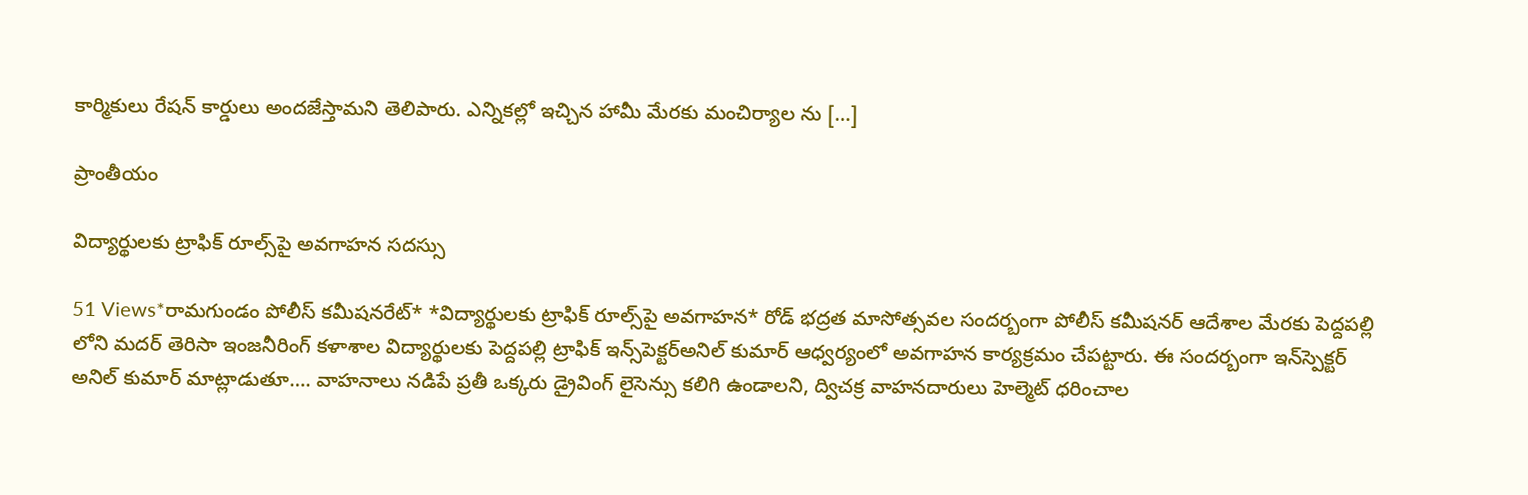కార్మికులు రేషన్ కార్డులు అందజేస్తామని తెలిపారు. ఎన్నికల్లో ఇచ్చిన హామీ మేరకు మంచిర్యాల ను […]

ప్రాంతీయం

విద్యార్థులకు ట్రాఫిక్‌ రూల్స్‌పై అవగాహన సదస్సు

51 Views*రామగుండం పోలీస్ కమీషనరేట్* *విద్యార్థులకు ట్రాఫిక్‌ రూల్స్‌పై అవగాహన* రోడ్ భద్రత మాసోత్సవల సందర్బంగా పోలీస్ కమీషనర్ ఆదేశాల మేరకు పెద్దపల్లి లోని మదర్ తెరిసా ఇంజనీరింగ్ కళాశాల విద్యార్థులకు పెద్దపల్లి ట్రాఫిక్‌ ఇన్స్‌పెక్టర్‌అనిల్ కుమార్ ఆధ్వర్యంలో అవగాహన కార్యక్రమం చేపట్టారు. ఈ సందర్బంగా ఇన్‌స్పెక్టర్‌ అనిల్ కుమార్ మాట్లాడుతూ…. వాహనాలు నడిపే ప్రతీ ఒక్కరు డ్రైవింగ్‌ లైసెన్సు కలిగి ఉండాలని, ద్విచక్ర వాహనదారులు హెల్మెట్‌ ధరించాల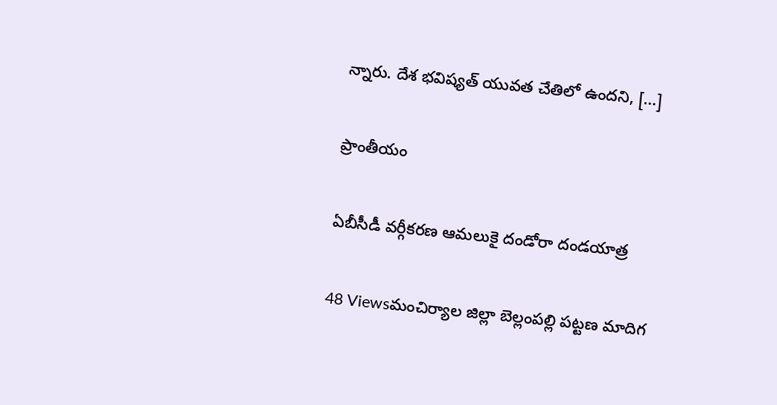న్నారు. దేశ భవిష్యత్‌ యువత చేతిలో ఉందని, […]

ప్రాంతీయం

ఏబీసీడీ వర్గీకరణ ఆమలుకై దండోరా దండయాత్ర

48 Viewsమంచిర్యాల జిల్లా బెల్లంపల్లి పట్టణ మాదిగ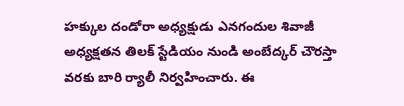హక్కుల దండోరా అధ్యక్షుడు ఎనగందుల శివాజీ అధ్యక్షతన తిలక్ స్టేడియం నుండి అంబేద్కర్ చౌరస్తా వరకు బారి ర్యాలీ నిర్వహించారు. ఈ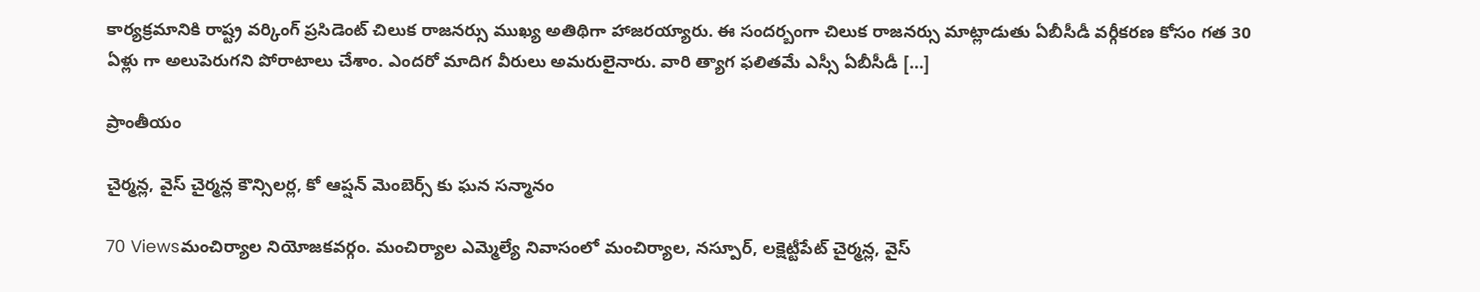కార్యక్రమానికి రాష్ట్ర వర్కింగ్ ప్రసిడెంట్ చిలుక రాజనర్సు ముఖ్య అతిథిగా హాజరయ్యారు. ఈ సందర్బంగా చిలుక రాజనర్సు మాట్లాడుతు ఏబీసీడీ వర్గీకరణ కోసం గత 30 ఏళ్లు గా అలుపెరుగని పోరాటాలు చేశాం. ఎందరో మాదిగ వీరులు అమరులైనారు. వారి త్యాగ ఫలితమే ఎస్సీ ఏబీసీడీ […]

ప్రాంతీయం

చైర్మన్ల, వైస్ చైర్మన్ల కౌన్సిలర్ల, కో ఆప్షన్ మెంబెర్స్ కు ఘన సన్మానం

70 Viewsమంచిర్యాల నియోజకవర్గం. మంచిర్యాల ఎమ్మెల్యే నివాసంలో మంచిర్యాల, నస్పూర్, లక్షెట్టీపేట్ చైర్మన్ల, వైస్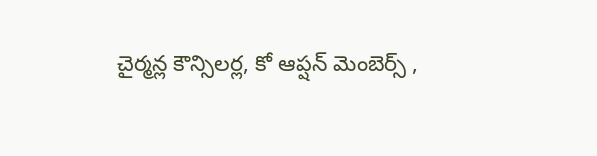చైర్మన్ల కౌన్సిలర్ల, కో ఆప్షన్ మెంబెర్స్ ,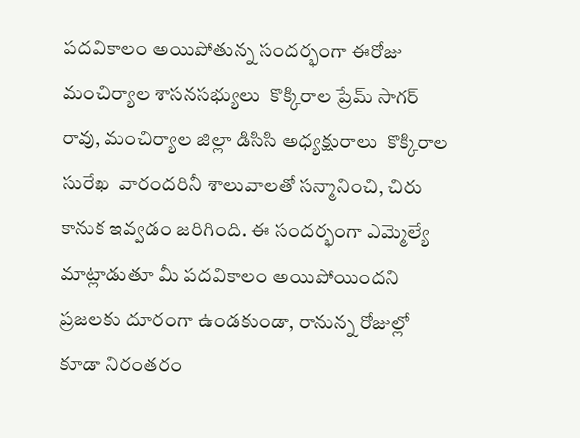పదవికాలం అయిపోతున్న సందర్భంగా ఈరోజు మంచిర్యాల శాసనసభ్యులు  కొక్కిరాల ప్రేమ్ సాగర్ రావు, మంచిర్యాల జిల్లా డిసిసి అధ్యక్షురాలు  కొక్కిరాల సురేఖ  వారందరినీ శాలువాలతో సన్మానించి, చిరు కానుక ఇవ్వడం జరిగింది. ఈ సందర్భంగా ఎమ్మెల్యే మాట్లాడుతూ మీ పదవికాలం అయిపోయిందని ప్రజలకు దూరంగా ఉండకుండా, రానున్న రోజుల్లో కూడా నిరంతరం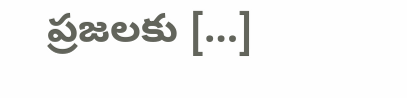ప్రజలకు […]